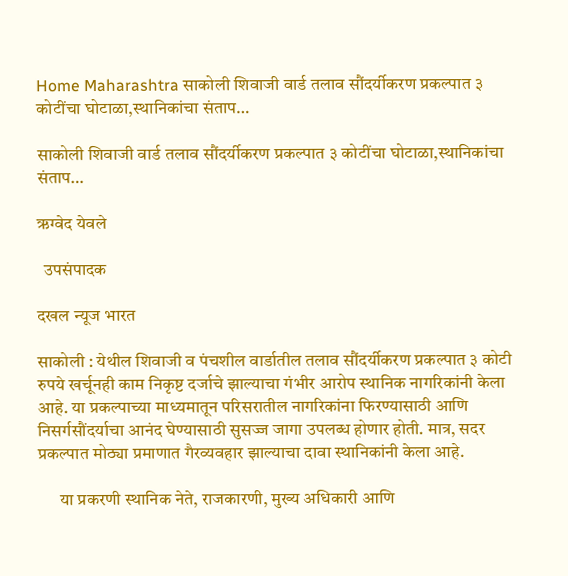Home Maharashtra साकोली शिवाजी वार्ड तलाव सौंदर्यीकरण प्रकल्पात ३ कोटींचा घोटाळा,स्थानिकांचा संताप…

साकोली शिवाजी वार्ड तलाव सौंदर्यीकरण प्रकल्पात ३ कोटींचा घोटाळा,स्थानिकांचा संताप…

ऋग्वेद येवले

  उपसंपादक

दखल न्यूज भारत

साकोली : येथील शिवाजी व पंचशील वार्डातील तलाव सौंदर्यीकरण प्रकल्पात ३ कोटी रुपये खर्चूनही काम निकृष्ट दर्जाचे झाल्याचा गंभीर आरोप स्थानिक नागरिकांनी केला आहे. या प्रकल्पाच्या माध्यमातून परिसरातील नागरिकांना फिरण्यासाठी आणि निसर्गसौंदर्याचा आनंद घेण्यासाठी सुसज्ज जागा उपलब्ध होणार होती. मात्र, सदर प्रकल्पात मोठ्या प्रमाणात गैरव्यवहार झाल्याचा दावा स्थानिकांनी केला आहे.

      या प्रकरणी स्थानिक नेते, राजकारणी, मुख्य अधिकारी आणि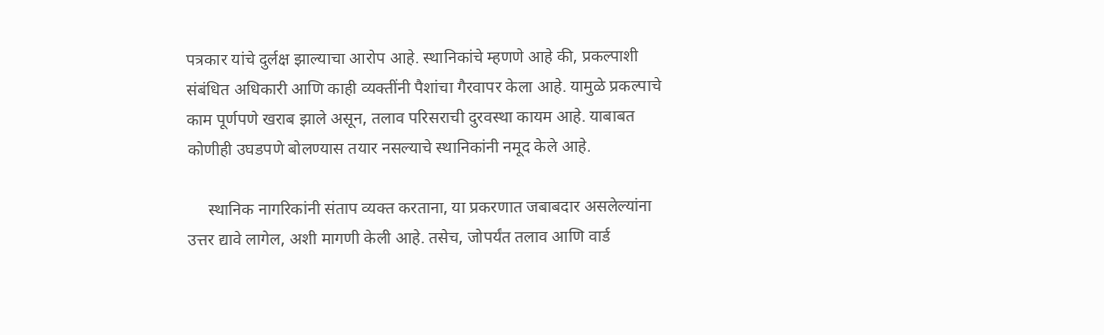पत्रकार यांचे दुर्लक्ष झाल्याचा आरोप आहे. स्थानिकांचे म्हणणे आहे की, प्रकल्पाशी संबंधित अधिकारी आणि काही व्यक्तींनी पैशांचा गैरवापर केला आहे. यामुळे प्रकल्पाचे काम पूर्णपणे खराब झाले असून, तलाव परिसराची दुरवस्था कायम आहे. याबाबत कोणीही उघडपणे बोलण्यास तयार नसल्याचे स्थानिकांनी नमूद केले आहे.

     स्थानिक नागरिकांनी संताप व्यक्त करताना, या प्रकरणात जबाबदार असलेल्यांना उत्तर द्यावे लागेल, अशी मागणी केली आहे. तसेच, जोपर्यंत तलाव आणि वार्ड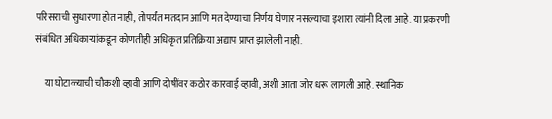परिसराची सुधारणा होत नाही, तोपर्यंत मतदान आणि मत देण्याचा निर्णय घेणार नसल्याचा इशारा त्यांनी दिला आहे. या प्रकरणी संबंधित अधिकाऱ्यांकडून कोणतीही अधिकृत प्रतिक्रिया अद्याप प्राप्त झालेली नाही.

     या घोटाळ्याची चौकशी व्हावी आणि दोषींवर कठोर कारवाई व्हावी, अशी आता जोर धरू लागली आहे. स्थानिक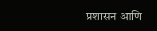प्रशासन आणि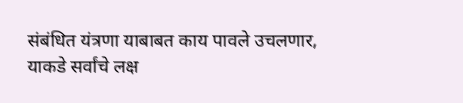संबंधित यंत्रणा याबाबत काय पावले उचलणार, याकडे सर्वांचे लक्ष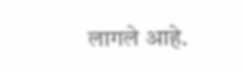लागले आहे.